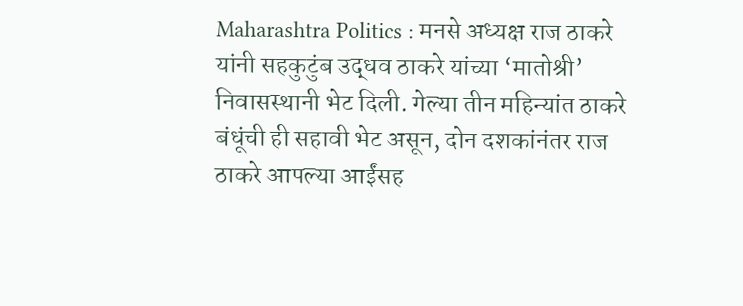Maharashtra Politics : मनसे अध्यक्ष राज ठाकरे यांनी सहकुटुंब उद्धव ठाकरे यांच्या ‘मातोश्री’ निवासस्थानी भेट दिली. गेल्या तीन महिन्यांत ठाकरे बंधूंची ही सहावी भेट असून, दोन दशकांनंतर राज ठाकरे आपल्या आईंसह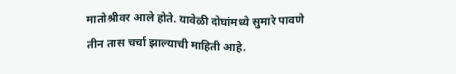मातोश्रीवर आले होते. यावेळी दोघांमध्ये सुमारे पावणे तीन तास चर्चा झाल्याची माहिती आहे.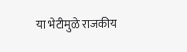या भेटीमुळे राजकीय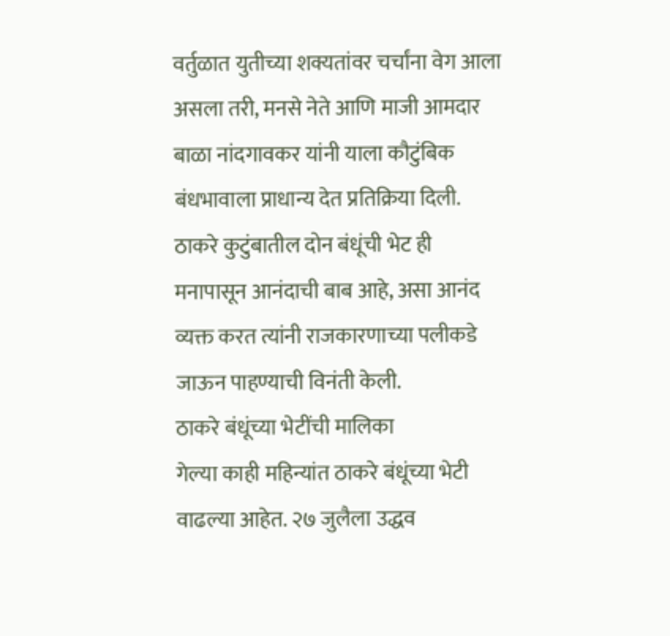वर्तुळात युतीच्या शक्यतांवर चर्चांना वेग आला असला तरी, मनसे नेते आणि माजी आमदार बाळा नांदगावकर यांनी याला कौटुंबिक बंधभावाला प्राधान्य देत प्रतिक्रिया दिली. ठाकरे कुटुंबातील दोन बंधूंची भेट ही मनापासून आनंदाची बाब आहे, असा आनंद व्यक्त करत त्यांनी राजकारणाच्या पलीकडे जाऊन पाहण्याची विनंती केली.
ठाकरे बंधूंच्या भेटींची मालिका
गेल्या काही महिन्यांत ठाकरे बंधूंच्या भेटी वाढल्या आहेत. २७ जुलैला उद्धव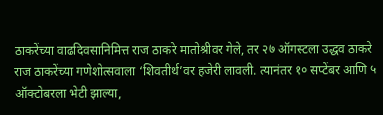ठाकरेंच्या वाढदिवसानिमित्त राज ठाकरे मातोश्रीवर गेले, तर २७ ऑगस्टला उद्धव ठाकरे राज ठाकरेंच्या गणेशोत्सवाला ‘शिवतीर्थ’वर हजेरी लावली. त्यानंतर १० सप्टेंबर आणि ५ ऑक्टोबरला भेटी झाल्या,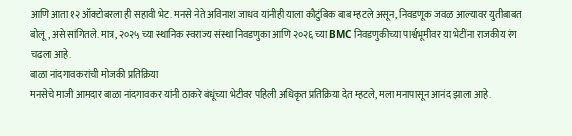आणि आता १२ ऑक्टोबरला ही सहावी भेट. मनसे नेते अविनाश जाधव यांनीही याला कौटुंबिक बाब म्हटले असून, निवडणूक जवळ आल्यावर युतीबाबत बोलू, असे सांगितले. मात्र, २०२५ च्या स्थानिक स्वराज्य संस्था निवडणुका आणि २०२६ च्या BMC निवडणुकीच्या पार्श्वभूमीवर या भेटींना राजकीय रंग चढला आहे.
बाळा नांदगावकरांची मोजकी प्रतिक्रिया
मनसेचे माजी आमदार बाळा नांदगावकर यांनी ठाकरे बंधूंच्या भेटीवर पहिली अधिकृत प्रतिक्रिया देत म्हटले, मला मनापासून आनंद झाला आहे.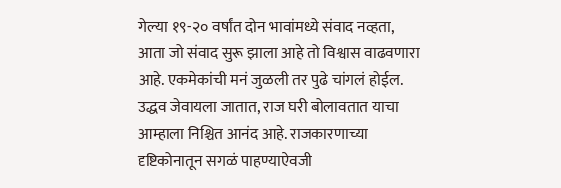गेल्या १९-२० वर्षांत दोन भावांमध्ये संवाद नव्हता, आता जो संवाद सुरू झाला आहे तो विश्वास वाढवणारा आहे. एकमेकांची मनं जुळली तर पुढे चांगलं होईल.
उद्धव जेवायला जातात, राज घरी बोलावतात याचा आम्हाला निश्चित आनंद आहे. राजकारणाच्या दृष्टिकोनातून सगळं पाहण्याऐवजी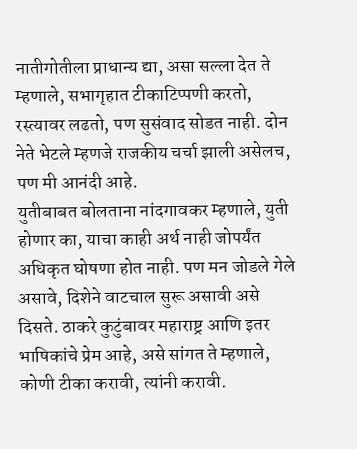नातीगोतीला प्राधान्य द्या, असा सल्ला देत ते म्हणाले, सभागृहात टीकाटिप्पणी करतो, रस्त्यावर लढतो, पण सुसंवाद सोडत नाही. दोन नेते भेटले म्हणजे राजकीय चर्चा झाली असेलच, पण मी आनंदी आहे.
युतीबाबत बोलताना नांदगावकर म्हणाले, युती होणार का, याचा काही अर्थ नाही जोपर्यंत अधिकृत घोषणा होत नाही. पण मन जोडले गेले असावे, दिशेने वाटचाल सुरू असावी असे दिसते. ठाकरे कुटुंबावर महाराष्ट्र आणि इतर भाषिकांचे प्रेम आहे, असे सांगत ते म्हणाले, कोणी टीका करावी, त्यांनी करावी.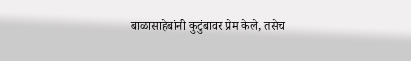बाळासाहेबांनी कुटुंबावर प्रेम केले, तसेच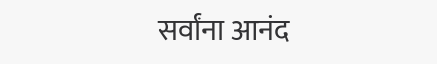सर्वांना आनंद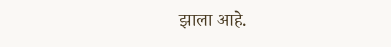झाला आहे.